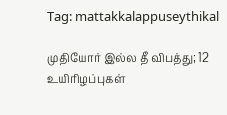Tag: mattakkalappuseythikal

முதியோர் இல்ல தீ விபத்து; 12 உயிரிழப்புகள்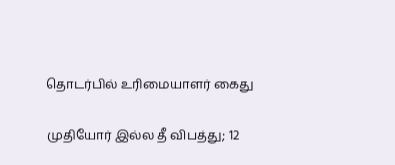தொடர்பில் உரிமையாளர் கைது

முதியோர் இல்ல தீ விபத்து; 12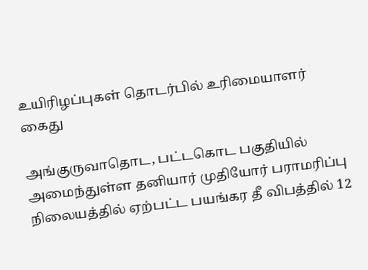உயிரிழப்புகள் தொடர்பில் உரிமையாளர் கைது

அங்குருவாதொட, பட்டகொட பகுதியில் அமைந்துள்ள தனியார் முதியோர் பராமரிப்பு நிலையத்தில் ஏற்பட்ட பயங்கர தீ விபத்தில் 12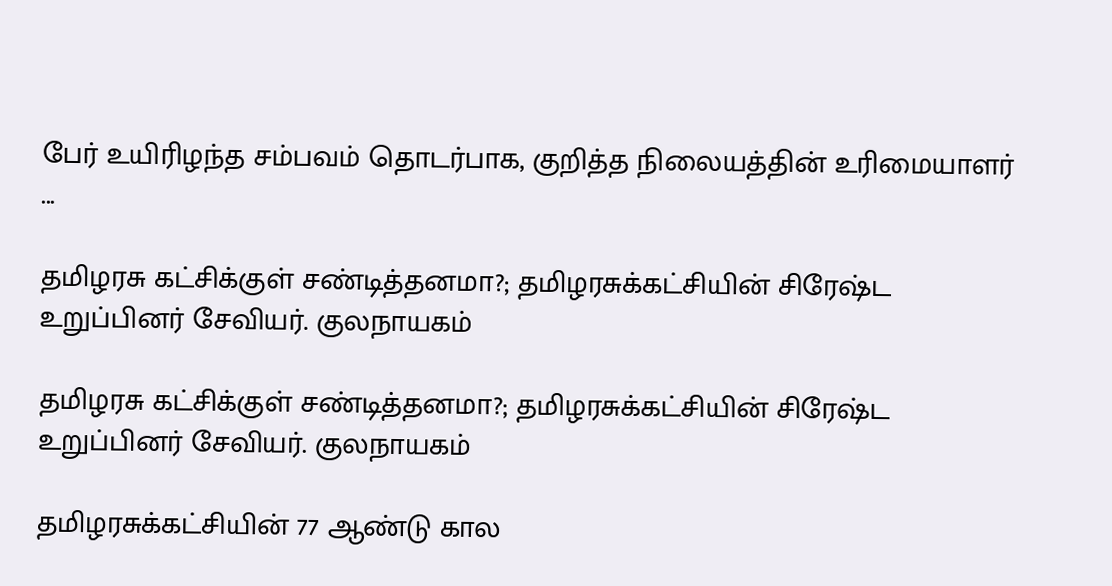பேர் உயிரிழந்த சம்பவம் தொடர்பாக, குறித்த நிலையத்தின் உரிமையாளர் ...

தமிழரசு கட்சிக்குள் சண்டித்தனமா?; தமிழரசுக்கட்சியின் சிரேஷ்ட உறுப்பினர் சேவியர். குலநாயகம்

தமிழரசு கட்சிக்குள் சண்டித்தனமா?; தமிழரசுக்கட்சியின் சிரேஷ்ட உறுப்பினர் சேவியர். குலநாயகம்

தமிழரசுக்கட்சியின் 77 ஆண்டு கால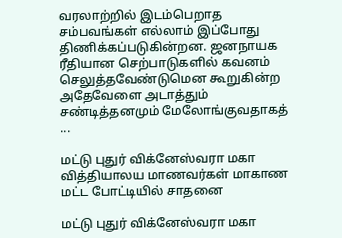வரலாற்றில் இடம்பெறாத சம்பவங்கள் எல்லாம் இப்போது திணிக்கப்படுகின்றன. ஜனநாயக ரீதியான செற்பாடுகளில் கவனம் செலுத்தவேண்டுமென கூறுகின்ற அதேவேளை அடாத்தும் சண்டித்தனமும் மேலோங்குவதாகத் ...

மட்டு புதுர் விக்னேஸ்வரா மகா வித்தியாலய மாணவர்கள் மாகாண மட்ட போட்டியில் சாதனை

மட்டு புதுர் விக்னேஸ்வரா மகா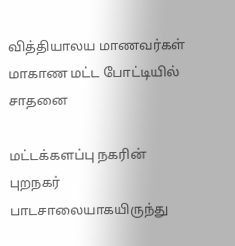வித்தியாலய மாணவர்கள் மாகாண மட்ட போட்டியில் சாதனை

மட்டக்களப்பு நகரின் புறநகர் பாடசாலையாகயிருந்து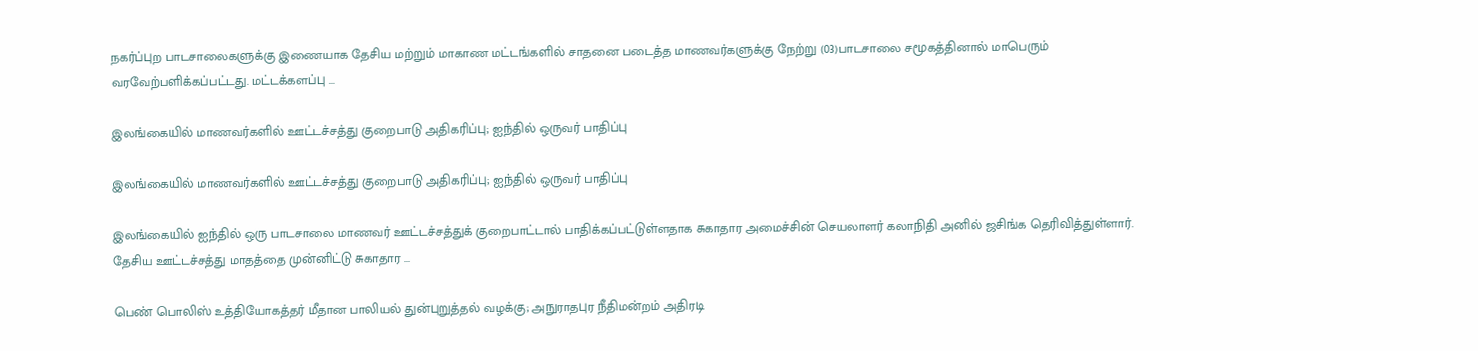நகர்ப்புற பாடசாலைகளுக்கு இணையாக தேசிய மற்றும் மாகாண மட்டங்களில் சாதனை படைத்த மாணவர்களுக்கு நேற்று (03)பாடசாலை சமூகத்தினால் மாபெரும் வரவேற்பளிக்கப்பட்டது. மட்டக்களப்பு ...

இலங்கையில் மாணவர்களில் ஊட்டச்சத்து குறைபாடு அதிகரிப்பு; ஐந்தில் ஒருவர் பாதிப்பு

இலங்கையில் மாணவர்களில் ஊட்டச்சத்து குறைபாடு அதிகரிப்பு; ஐந்தில் ஒருவர் பாதிப்பு

இலங்கையில் ஐந்தில் ஒரு பாடசாலை மாணவர் ஊட்டச்சத்துக் குறைபாட்டால் பாதிக்கப்பட்டுள்ளதாக சுகாதார அமைச்சின் செயலாளர் கலாநிதி அனில் ஜசிங்க தெரிவித்துள்ளார். தேசிய ஊட்டச்சத்து மாதத்தை முன்னிட்டு சுகாதார ...

பெண் பொலிஸ் உத்தியோகத்தர் மீதான பாலியல் துன்புறுத்தல் வழக்கு; அநுராதபுர நீதிமன்றம் அதிரடி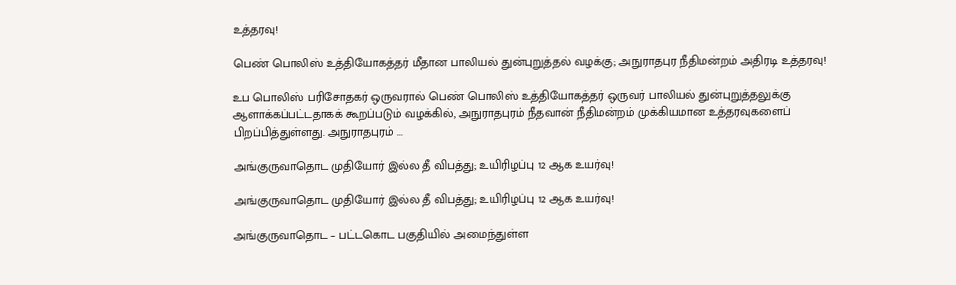உத்தரவு!

பெண் பொலிஸ் உத்தியோகத்தர் மீதான பாலியல் துன்புறுத்தல் வழக்கு; அநுராதபுர நீதிமன்றம் அதிரடி உத்தரவு!

உப பொலிஸ் பரிசோதகர் ஒருவரால் பெண் பொலிஸ் உத்தியோகத்தர் ஒருவர் பாலியல் துன்புறுத்தலுக்கு ஆளாக்கப்பட்டதாகக் கூறப்படும் வழக்கில், அநுராதபுரம் நீதவான் நீதிமன்றம் முக்கியமான உத்தரவுகளைப் பிறப்பித்துள்ளது. அநுராதபுரம் ...

அங்குருவாதொட முதியோர் இல்ல தீ விபத்து; உயிரிழப்பு 12 ஆக உயர்வு!

அங்குருவாதொட முதியோர் இல்ல தீ விபத்து; உயிரிழப்பு 12 ஆக உயர்வு!

அங்குருவாதொட – பட்டகொட பகுதியில் அமைந்துள்ள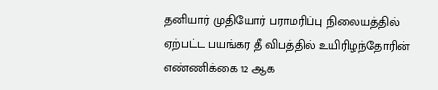தனியார் முதியோர் பராமரிப்பு நிலையத்தில் ஏற்பட்ட பயங்கர தீ விபத்தில் உயிரிழந்தோரின் எண்ணிக்கை 12 ஆக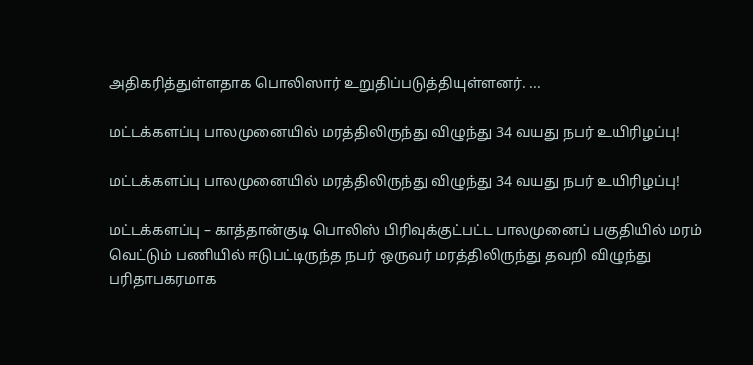அதிகரித்துள்ளதாக பொலிஸார் உறுதிப்படுத்தியுள்ளனர். ...

மட்டக்களப்பு பாலமுனையில் மரத்திலிருந்து விழுந்து 34 வயது நபர் உயிரிழப்பு!

மட்டக்களப்பு பாலமுனையில் மரத்திலிருந்து விழுந்து 34 வயது நபர் உயிரிழப்பு!

மட்டக்களப்பு – காத்தான்குடி பொலிஸ் பிரிவுக்குட்பட்ட பாலமுனைப் பகுதியில் மரம் வெட்டும் பணியில் ஈடுபட்டிருந்த நபர் ஒருவர் மரத்திலிருந்து தவறி விழுந்து பரிதாபகரமாக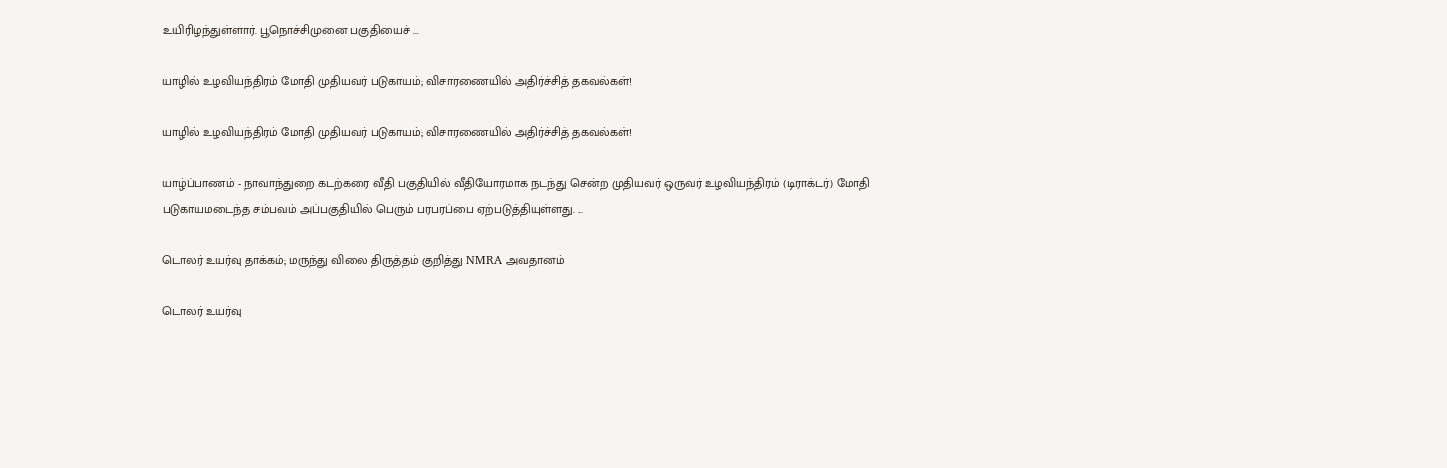உயிரிழந்துள்ளார். பூநொச்சிமுனை பகுதியைச் ...

யாழில் உழவியந்திரம் மோதி முதியவர் படுகாயம்; விசாரணையில் அதிர்ச்சித் தகவல்கள்!

யாழில் உழவியந்திரம் மோதி முதியவர் படுகாயம்; விசாரணையில் அதிர்ச்சித் தகவல்கள்!

யாழ்ப்பாணம் - நாவாந்துறை கடற்கரை வீதி பகுதியில் வீதியோரமாக நடந்து சென்ற முதியவர் ஒருவர் உழவியந்திரம் (டிராக்டர்) மோதி படுகாயமடைந்த சம்பவம் அப்பகுதியில் பெரும் பரபரப்பை ஏற்படுத்தியுள்ளது. ...

டொலர் உயர்வு தாக்கம்; மருந்து விலை திருத்தம் குறித்து NMRA அவதானம்

டொலர் உயர்வு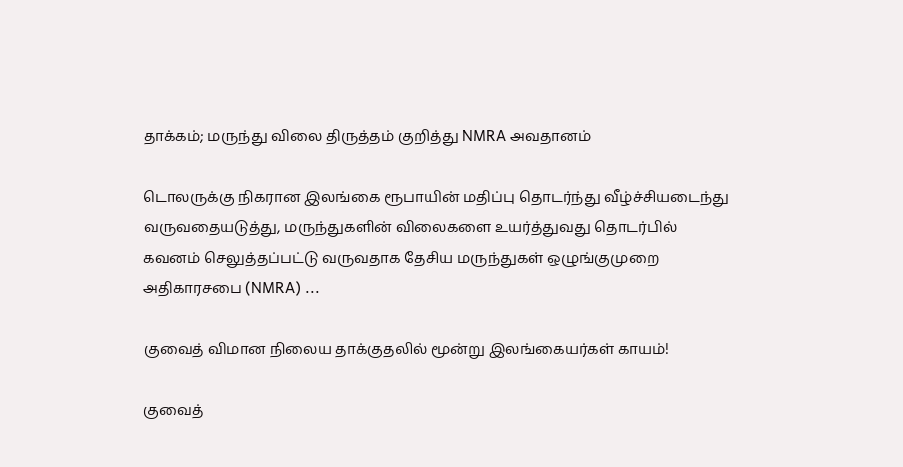தாக்கம்; மருந்து விலை திருத்தம் குறித்து NMRA அவதானம்

டொலருக்கு நிகரான இலங்கை ரூபாயின் மதிப்பு தொடர்ந்து வீழ்ச்சியடைந்து வருவதையடுத்து, மருந்துகளின் விலைகளை உயர்த்துவது தொடர்பில் கவனம் செலுத்தப்பட்டு வருவதாக தேசிய மருந்துகள் ஒழுங்குமுறை அதிகாரசபை (NMRA) ...

குவைத் விமான நிலைய தாக்குதலில் மூன்று இலங்கையர்கள் காயம்!

குவைத்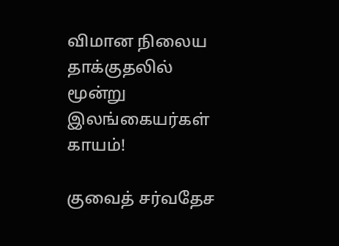விமான நிலைய தாக்குதலில் மூன்று இலங்கையர்கள் காயம்!

குவைத் சர்வதேச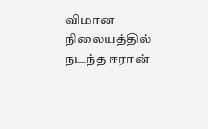விமான நிலையத்தில் நடந்த ஈரான்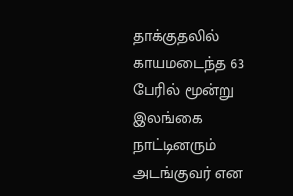தாக்குதலில் காயமடைந்த 63 பேரில் மூன்று இலங்கை நாட்டினரும் அடங்குவர் என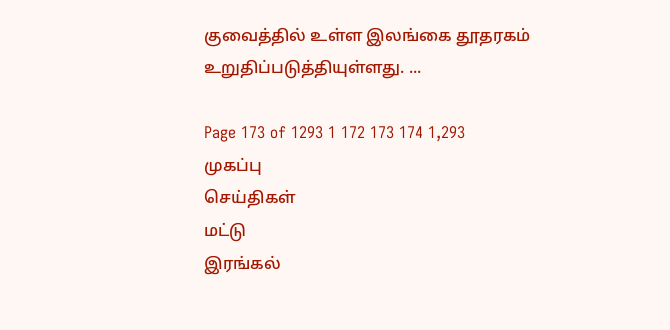குவைத்தில் உள்ள இலங்கை தூதரகம் உறுதிப்படுத்தியுள்ளது. ...

Page 173 of 1293 1 172 173 174 1,293
முகப்பு
செய்திகள்
மட்டு
இரங்கல்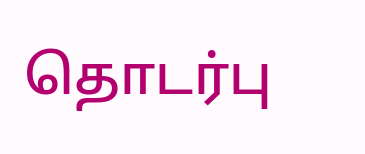தொடர்பு